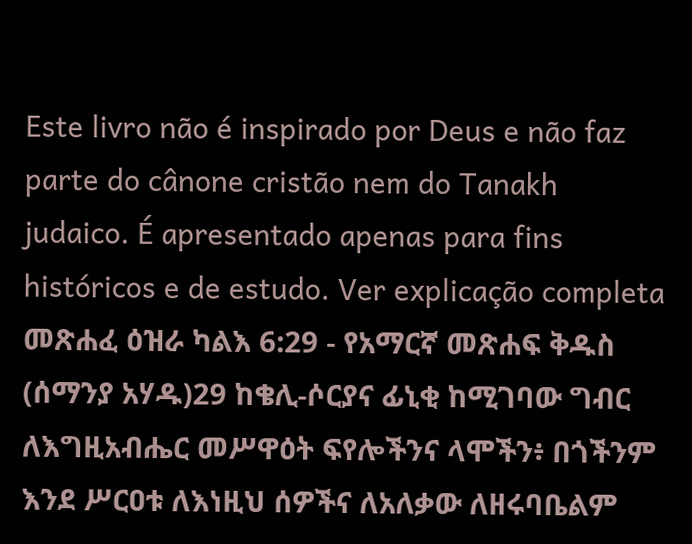Este livro não é inspirado por Deus e não faz parte do cânone cristão nem do Tanakh judaico. É apresentado apenas para fins históricos e de estudo. Ver explicação completa መጽሐፈ ዕዝራ ካልእ 6:29 - የአማርኛ መጽሐፍ ቅዱስ (ሰማንያ አሃዱ)29 ከቄሊ-ሶርያና ፊኒቂ ከሚገባው ግብር ለእግዚአብሔር መሥዋዕት ፍየሎችንና ላሞችን፥ በጎችንም እንደ ሥርዐቱ ለእነዚህ ሰዎችና ለአለቃው ለዘሩባቤልም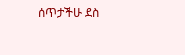ሰጥታችሁ ደስ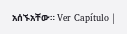አሰኙአቸው። Ver Capítulo |